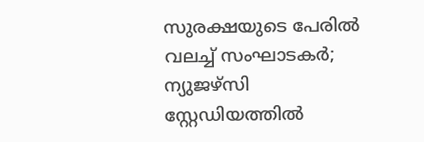സുരക്ഷയുടെ പേരിൽ വലച്ച് സംഘാടകർ; ന്യുജഴ്സി സ്റ്റേഡിയത്തിൽ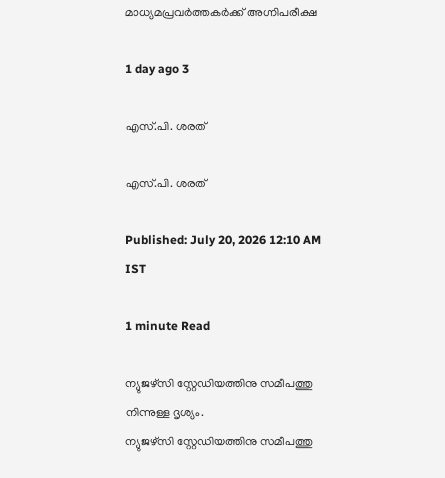മാധ്യമപ്രവർത്തകർക്ക് അഗ്നിപരീക്ഷ

1 day ago 3

എസ്.പി. ശരത്

എസ്.പി. ശരത്

Published: July 20, 2026 12:10 AM IST

1 minute Read

ന്യുജഴ്സി സ്റ്റേഡിയത്തിനു സമീപത്തു നിന്നുള്ള ദൃശ്യം.
ന്യുജഴ്സി സ്റ്റേഡിയത്തിനു സമീപത്തു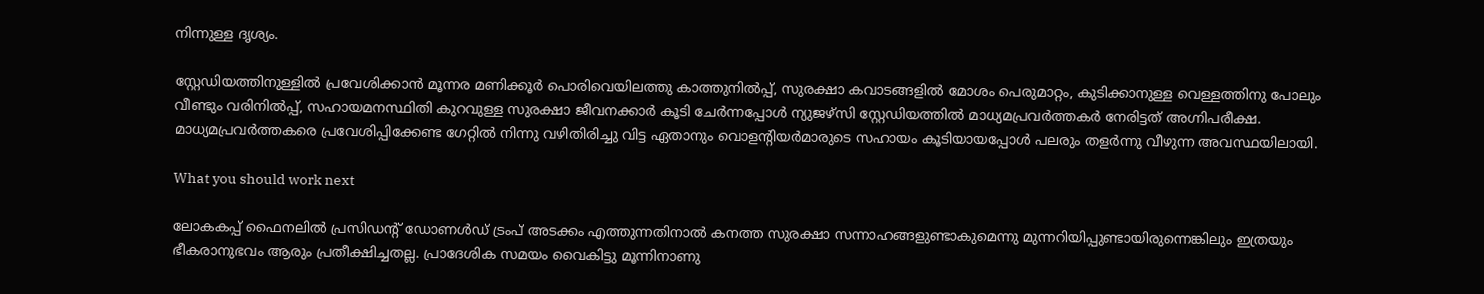നിന്നുള്ള ദൃശ്യം.

സ്റ്റേഡിയത്തിനുള്ളിൽ പ്രവേശിക്കാൻ മൂന്നര മണിക്കൂർ പൊരിവെയിലത്തു കാത്തുനിൽപ്പ്, സുരക്ഷാ കവാടങ്ങളിൽ മോശം പെരുമാറ്റം, കുടിക്കാനുള്ള വെള്ളത്തിനു പോലും വീണ്ടും വരിനിൽപ്പ്, സഹായമനസ്ഥിതി കുറവുള്ള സുരക്ഷാ ജീവനക്കാർ കൂടി ചേർന്നപ്പോൾ ന്യുജഴ്സി സ്റ്റേഡിയത്തിൽ മാധ്യമപ്രവർത്തകർ നേരിട്ടത് അഗ്നിപരീക്ഷ. മാധ്യമപ്രവർത്തകരെ പ്രവേശിപ്പിക്കേണ്ട ഗേറ്റിൽ നിന്നു വഴിതിരിച്ചു വിട്ട ഏതാനും വൊളന്റിയർമാരുടെ സഹായം കൂടിയായപ്പോൾ പലരും തളർന്നു വീഴുന്ന അവസ്ഥയിലായി.

What you should work next

ലോകകപ്പ് ഫൈനലിൽ പ്രസിഡന്റ് ഡോണൾഡ് ട്രംപ് അടക്കം എത്തുന്നതിനാൽ കനത്ത സുരക്ഷാ സന്നാഹങ്ങളുണ്ടാകുമെന്നു മുന്നറിയിപ്പുണ്ടായിരുന്നെങ്കിലും ഇത്രയും ഭീകരാനുഭവം ആരും പ്രതീക്ഷിച്ചതല്ല. പ്രാദേശിക സമയം വൈകിട്ടു മൂന്ന‌ിനാണു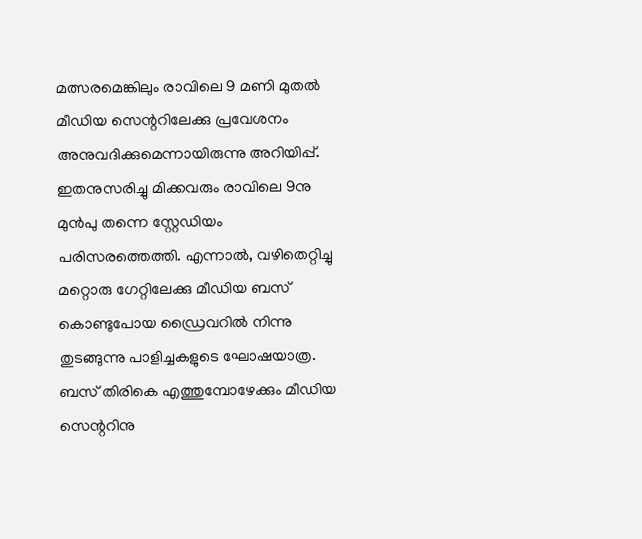മത്സരമെങ്കിലും രാവിലെ 9 മണി മുതൽ മീഡിയ സെന്ററിലേക്കു പ്രവേശനം അനുവദിക്കുമെന്നായിരുന്നു അറിയിപ്പ്. ഇതനുസരിച്ചു മിക്കവരും രാവിലെ 9നു മുൻപു തന്നെ സ്റ്റേഡിയം പര‍ിസരത്തെത്തി. എന്നാൽ, വഴിതെറ്റിച്ചു മറ്റൊരു ഗേറ്റിലേക്കു മീഡിയ ബസ് കൊണ്ടുപോയ ഡ്രൈവറിൽ നിന്നു തുടങ്ങുന്നു പാളിച്ചകളുടെ ഘോഷയാത്ര. ബസ് തിരികെ എത്തുമ്പോഴേക്കും മീഡിയ സെന്ററിനു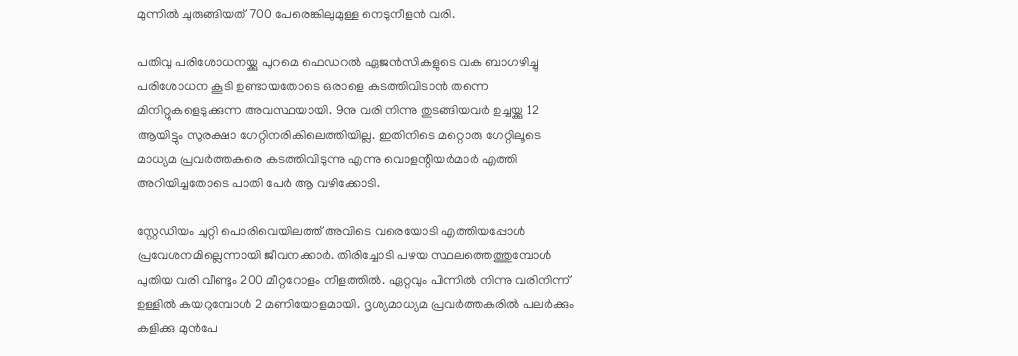മുന്നിൽ ചുരുങ്ങിയത് 700 പേരെങ്കിലുമുള്ള നെടുനീളൻ വരി.

പതിവു പരിശോധനയ്ക്കു പുറമെ ഫെഡറൽ ഏജൻസികളുടെ വക ബാഗഴിച്ചു പരിശോധന കൂടി ഉണ്ടായതോടെ ഒരാളെ കടത്തിവിടാൻ തന്നെ മിനിറ്റുകളെടുക്കുന്ന അവസ്ഥയായി. 9നു വരി നിന്നു തുടങ്ങിയവർ ഉച്ചയ്ക്കു 12 ആയിട്ടും സുരക്ഷാ ഗേറ്റിനരികിലെത്തിയില്ല. ഇതിനിടെ മറ്റൊരു ഗേറ്റിലൂടെ മാധ്യമ പ്രവർത്തകരെ കടത്തിവിടുന്നു എന്നു വൊളന്റിയർമാർ എത്തി അറിയിച്ചതോടെ പാതി പേർ ആ വഴിക്കോടി.

സ്റ്റേഡിയം ചുറ്റി പൊരിവെയിലത്ത് അവിടെ വരെയോടി എത്തിയപ്പോൾ പ്രവേശനമില്ലെന്നായി ജീവനക്കാർ. തിരിച്ചോടി പഴയ സ്ഥലത്തെത്തുമ്പോൾ പുതിയ വരി വീണ്ടും 200 മീറ്ററോളം നീളത്തിൽ. ഏറ്റവും പിന്നിൽ നിന്നു വരിനിന്ന് ഉള്ളിൽ കയറുമ്പോൾ 2 മണിയോളമായി. ദൃശ്യമാധ്യമ പ്രവർത്തകരിൽ പലർക്കും കളിക്കു മുൻപേ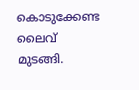കൊടുക്കേണ്ട ലൈവ് മുടങ്ങി.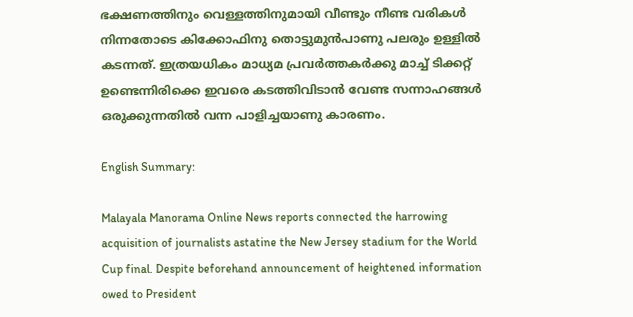ഭക്ഷണത്തിനും വെള്ളത്തിനുമായി വീണ്ടും നീണ്ട വരികൾ നിന്നതോടെ കിക്കോഫിനു തൊട്ടുമുൻപാണു പലരും ഉള്ളിൽ കടന്നത്. ഇത്രയധികം മാധ്യമ പ്രവർത്തകർക്കു മാച്ച് ടിക്കറ്റ് ഉണ്ടെന്നിരിക്കെ ഇവരെ കടത്തിവിടാൻ വേണ്ട സന്നാഹങ്ങൾ ഒരുക്കുന്നതിൽ വന്ന പാളിച്ചയാണു കാരണം.

English Summary:

Malayala Manorama Online News reports connected the harrowing acquisition of journalists astatine the New Jersey stadium for the World Cup final. Despite beforehand announcement of heightened information owed to President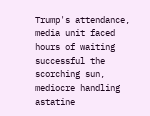Trump's attendance, media unit faced hours of waiting successful the scorching sun, mediocre handling astatine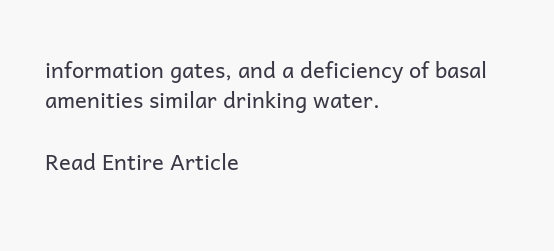information gates, and a deficiency of basal amenities similar drinking water.

Read Entire Article